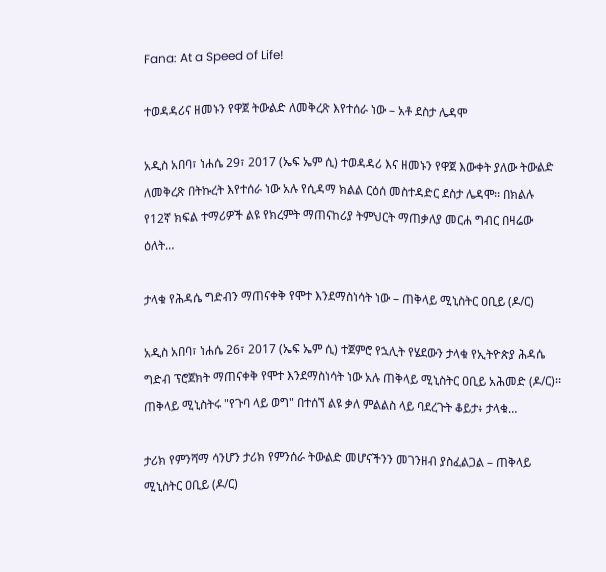Fana: At a Speed of Life!

ተወዳዳሪና ዘመኑን የዋጀ ትውልድ ለመቅረጽ እየተሰራ ነው – አቶ ደስታ ሌዳሞ

አዲስ አበባ፣ ነሐሴ 29፣ 2017 (ኤፍ ኤም ሲ) ተወዳዳሪ እና ዘመኑን የዋጀ እውቀት ያለው ትውልድ ለመቅረጽ በትኩረት እየተሰራ ነው አሉ የሲዳማ ክልል ርዕሰ መስተዳድር ደስታ ሌዳሞ፡፡ በክልሉ የ12ኛ ክፍል ተማሪዎች ልዩ የክረምት ማጠናከሪያ ትምህርት ማጠቃለያ መርሐ ግብር በዛሬው ዕለት…

ታላቁ የሕዳሴ ግድብን ማጠናቀቅ የሞተ እንደማስነሳት ነው – ጠቅላይ ሚኒስትር ዐቢይ (ዶ/ር)

አዲስ አበባ፣ ነሐሴ 26፣ 2017 (ኤፍ ኤም ሲ) ተጀምሮ የኋሊት የሄደውን ታላቁ የኢትዮጵያ ሕዳሴ ግድብ ፕሮጀክት ማጠናቀቅ የሞተ እንደማስነሳት ነው አሉ ጠቅላይ ሚኒስትር ዐቢይ አሕመድ (ዶ/ር)፡፡ ጠቅላይ ሚኒስትሩ "የጉባ ላይ ወግ" በተሰኘ ልዩ ቃለ ምልልስ ላይ ባደረጉት ቆይታ፥ ታላቁ…

ታሪክ የምንሻማ ሳንሆን ታሪክ የምንሰራ ትውልድ መሆናችንን መገንዘብ ያስፈልጋል – ጠቅላይ ሚኒስትር ዐቢይ (ዶ/ር)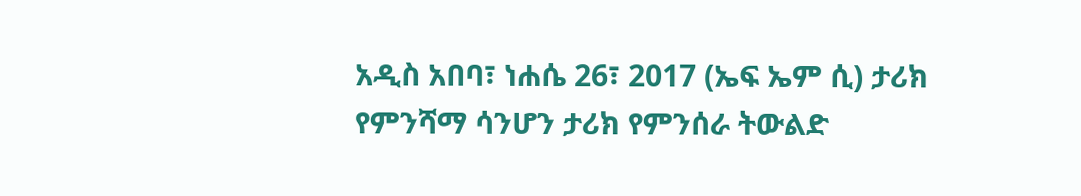አዲስ አበባ፣ ነሐሴ 26፣ 2017 (ኤፍ ኤም ሲ) ታሪክ የምንሻማ ሳንሆን ታሪክ የምንሰራ ትውልድ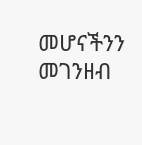መሆናችንን መገንዘብ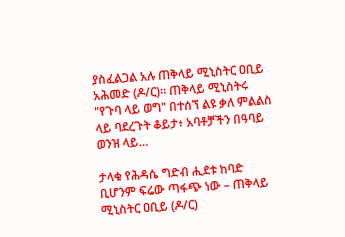ያስፈልጋል አሉ ጠቅላይ ሚኒስትር ዐቢይ አሕመድ (ዶ/ር)፡፡ ጠቅላይ ሚኒስትሩ "የጉባ ላይ ወግ" በተሰኘ ልዩ ቃለ ምልልስ ላይ ባደረጉት ቆይታ፥ አባቶቻችን በዓባይ ወንዝ ላይ…

ታላቁ የሕዳሴ ግድብ ሒደቱ ከባድ ቢሆንም ፍሬው ጣፋጭ ነው – ጠቅላይ ሚኒስትር ዐቢይ (ዶ/ር)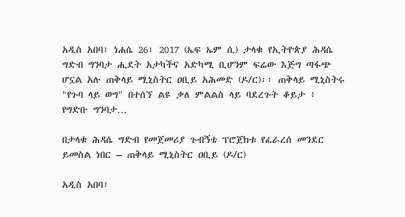አዲስ አበባ፣ ነሐሴ 26፣ 2017 (ኤፍ ኤም ሲ) ታላቁ የኢትዮጵያ ሕዳሴ ግድብ ግንባታ ሒደት አታካችና አድካሚ ቢሆንም ፍሬው እጅግ ጣፋጭ ሆኗል አሉ ጠቅላይ ሚኒስትር ዐቢይ አሕመድ (ዶ/ር)፡፡ ጠቅላይ ሚኒስትሩ "የጉባ ላይ ወግ" በተሰኘ ልዩ ቃለ ምልልስ ላይ ባደረጉት ቆይታ ፥ የግድቡ ግንባታ…

በታላቁ ሕዳሴ ግድብ የመጀመሪያ ጉብኝቴ ፕሮጀክቱ የፈራረሰ መንደር ይመስል ነበር – ጠቅላይ ሚኒስትር ዐቢይ (ዶ/ር)

አዲስ አበባ፣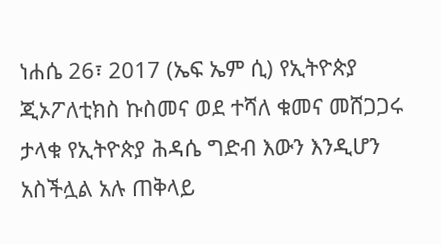ነሐሴ 26፣ 2017 (ኤፍ ኤም ሲ) የኢትዮጵያ ጂኦፖለቲክስ ኩስመና ወደ ተሻለ ቁመና መሸጋጋሩ ታላቁ የኢትዮጵያ ሕዳሴ ግድብ እውን እንዲሆን አስችሏል አሉ ጠቅላይ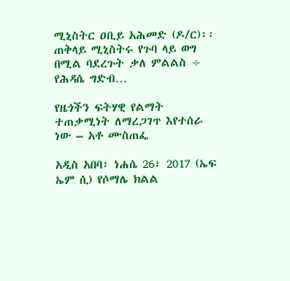ሚኒስትር ዐቢይ አሕመድ (ዶ/ር)፡፡ ጠቅላይ ሚኒስትሩ የጉባ ላይ ወግ በሚል ባደረጉት ቃለ ምልልስ ÷ የሕዳሴ ግድብ…

የዜጎችን ፍትሃዊ የልማት ተጠቃሚነት ለማረጋገጥ እየተሰራ ነው – አቶ ሙስጠፌ

አዲስ አበባ፣ ነሐሴ 26፣ 2017 (ኤፍ ኤም ሲ) የሶማሌ ክልል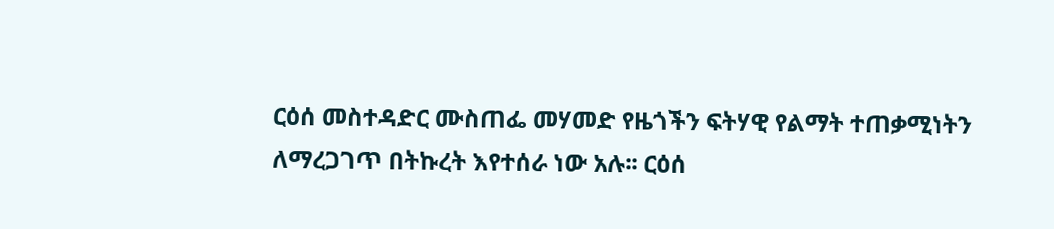ርዕሰ መስተዳድር ሙስጠፌ መሃመድ የዜጎችን ፍትሃዊ የልማት ተጠቃሚነትን ለማረጋገጥ በትኩረት እየተሰራ ነው አሉ፡፡ ርዕሰ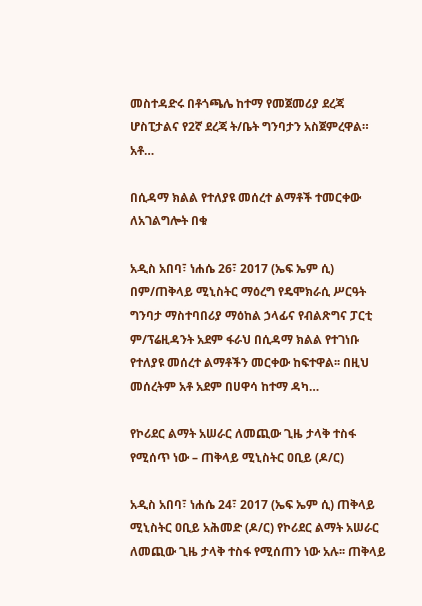መስተዳድሩ በቶጎጫሌ ከተማ የመጀመሪያ ደረጃ ሆስፒታልና የ2ኛ ደረጃ ት/ቤት ግንባታን አስጀምረዋል። አቶ…

በሲዳማ ክልል የተለያዩ መሰረተ ልማቶች ተመርቀው ለአገልግሎት በቁ

አዲስ አበባ፣ ነሐሴ 26፣ 2017 (ኤፍ ኤም ሲ) በም/ጠቅላይ ሚኒስትር ማዕረግ የዴሞክራሲ ሥርዓት ግንባታ ማስተባበሪያ ማዕከል ኃላፊና የብልጽግና ፓርቲ ም/ፕሬዚዳንት አደም ፋራህ በሲዳማ ክልል የተገነቡ የተለያዩ መሰረተ ልማቶችን መርቀው ከፍተዋል፡፡ በዚህ መሰረትም አቶ አደም በሀዋሳ ከተማ ዳካ…

የኮሪደር ልማት አሠራር ለመጪው ጊዜ ታላቅ ተስፋ የሚሰጥ ነው – ጠቅላይ ሚኒስትር ዐቢይ (ዶ/ር)

አዲስ አበባ፣ ነሐሴ 24፣ 2017 (ኤፍ ኤም ሲ) ጠቅላይ ሚኒስትር ዐቢይ አሕመድ (ዶ/ር) የኮሪደር ልማት አሠራር ለመጪው ጊዜ ታላቅ ተስፋ የሚሰጠን ነው አሉ፡፡ ጠቅላይ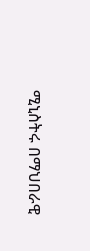ሚኒስትሩ በማህበራዊ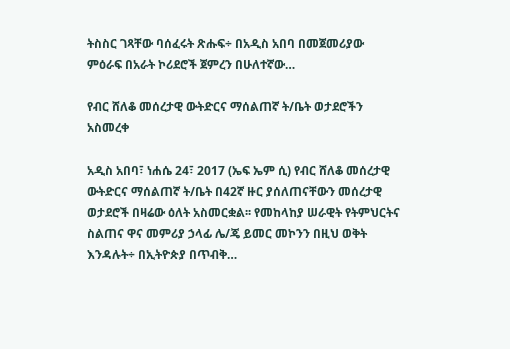ትስስር ገጻቸው ባሰፈሩት ጽሑፍ÷ በአዲስ አበባ በመጀመሪያው ምዕራፍ በአራት ኮሪደሮች ጀምረን በሁለተኛው…

የብር ሸለቆ መሰረታዊ ውትድርና ማሰልጠኛ ት/ቤት ወታደሮችን አስመረቀ

አዲስ አበባ፣ ነሐሴ 24፣ 2017 (ኤፍ ኤም ሲ) የብር ሸለቆ መሰረታዊ ውትድርና ማሰልጠኛ ት/ቤት በ42ኛ ዙር ያሰለጠናቸውን መሰረታዊ ወታደሮች በዛሬው ዕለት አስመርቋል፡፡ የመከላከያ ሠራዊት የትምህርትና ስልጠና ዋና መምሪያ ኃላፊ ሌ/ጄ ይመር መኮንን በዚህ ወቅት እንዳሉት÷ በኢትዮጵያ በጥብቅ…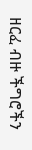ዘርፈ ብዙ ችግሮችን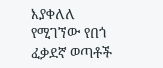እያቀለለ የሚገኘው የበጎ ፈቃደኛ ወጣቶች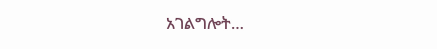አገልግሎት…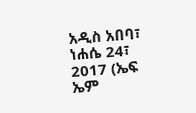አዲስ አበባ፣ ነሐሴ 24፣ 2017 (ኤፍ ኤም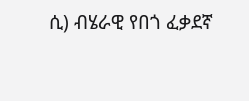ሲ) ብሄራዊ የበጎ ፈቃደኛ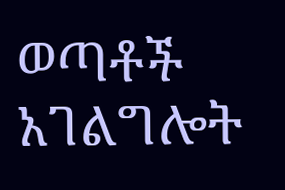ወጣቶች አገልግሎት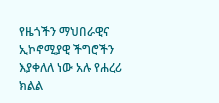የዜጎችን ማህበራዊና ኢኮኖሚያዊ ችግሮችን እያቀለለ ነው አሉ የሐረሪ ክልል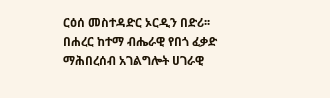ርዕሰ መስተዳድር ኦርዲን በድሪ፡፡ በሐረር ከተማ ብሔራዊ የበጎ ፈቃድ ማሕበረሰብ አገልግሎት ሀገራዊ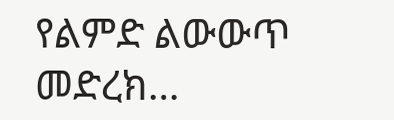የልምድ ልውውጥ መድረክ…